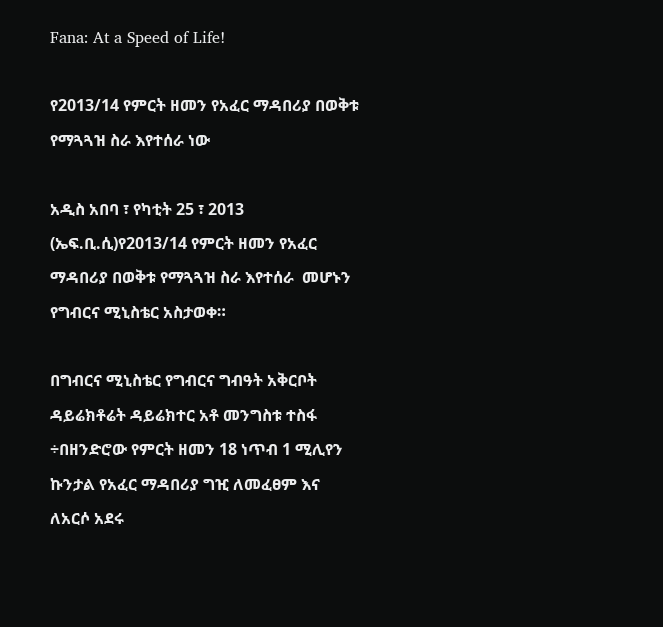Fana: At a Speed of Life!

የ2013/14 የምርት ዘመን የአፈር ማዳበሪያ በወቅቱ የማጓጓዝ ስራ እየተሰራ ነው

አዲስ አበባ ፣ የካቲት 25 ፣ 2013 (ኤፍ.ቢ.ሲ)የ2013/14 የምርት ዘመን የአፈር ማዳበሪያ በወቅቱ የማጓጓዝ ስራ እየተሰራ  መሆኑን የግብርና ሚኒስቴር አስታወቀ።

በግብርና ሚኒስቴር የግብርና ግብዓት አቅርቦት ዳይሬክቶሬት ዳይሬክተር አቶ መንግስቱ ተስፋ ÷በዘንድሮው የምርት ዘመን 18 ነጥብ 1 ሚሊየን ኩንታል የአፈር ማዳበሪያ ግዢ ለመፈፀም እና ለአርሶ አደሩ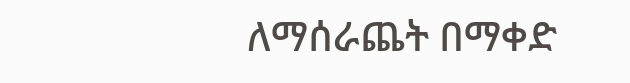ለማሰራጨት በማቀድ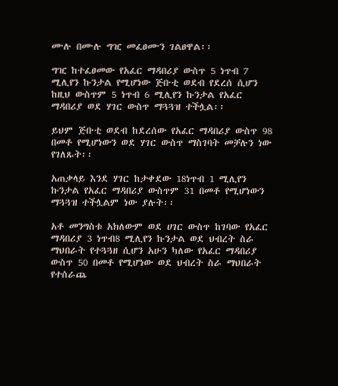ሙሉ በሙሉ ግዢ መፈፀሙን ገልፀዋል፡፡

ግዢ ከተፈፀመው የአፈር ማዳበሪያ ውስጥ 5 ነጥብ 7 ሚሊየን ኩንታል የሚሆነው ጅቡቲ ወደብ የደረሰ ሲሆን ከዚህ ውስጥም 5 ነጥብ 6 ሚሊየን ኩንታል የአፈር ማዳበሪያ ወደ ሃገር ውስጥ ማጓጓዝ ተችሏል፡፡

ይህም ጅቡቲ ወደብ ከደረሰው የአፈር ማዳበሪያ ውስጥ 98 በመቶ የሚሆነውን ወደ ሃገር ውስጥ ማስገባት መቻሉን ነው የገለጹት፡፡

አጠቃላይ እንደ ሃገር ከታቀደው 18ነጥብ 1 ሚሊየን ኩንታል የአፈር ማዳበሪያ ውስጥም 31 በመቶ የሚሆነውን ማጓጓዝ ተችሏልም ነው ያሉት፡፡

አቶ መንግስቱ አክለውም ወደ ሀገር ውስጥ ከገባው የአፈር ማዳበሪያ 3 ነጥብ8 ሚሊየን ኩንታል ወደ ህብረት ስራ ማህበራት የተጓጓዘ ሲሆን አሁን ካለው የአፈር ማዳበሪያ ውስጥ 50 በመቶ የሚሆነው ወደ ህብረት ስራ ማህበራት የተሰራጨ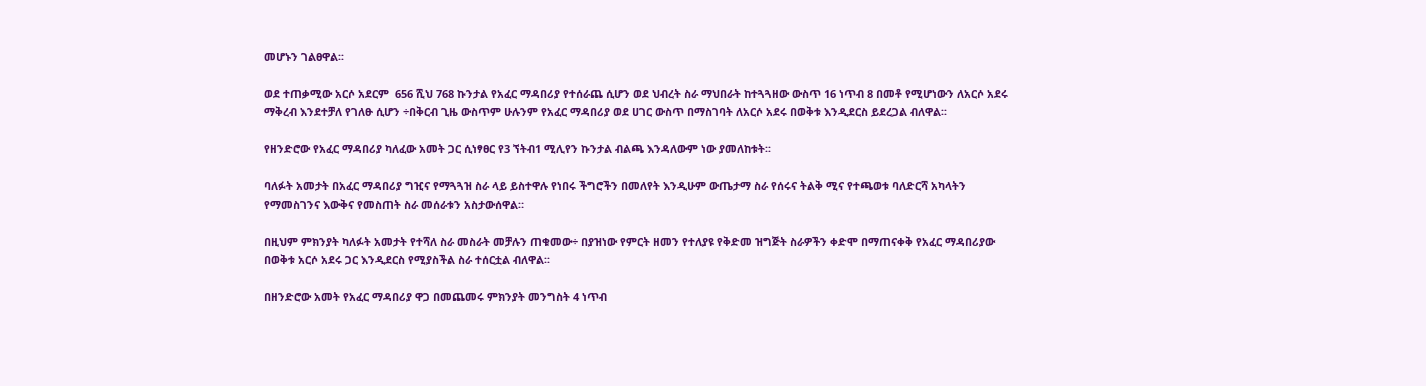መሆኑን ገልፀዋል፡፡

ወደ ተጠቃሚው አርሶ አደርም  656 ሺህ 768 ኩንታል የአፈር ማዳበሪያ የተሰራጨ ሲሆን ወደ ህብረት ስራ ማህበራት ከተጓጓዘው ውስጥ 16 ነጥብ 8 በመቶ የሚሆነውን ለአርሶ አደሩ ማቅረብ እንደተቻለ የገለፁ ሲሆን ÷በቅርብ ጊዜ ውስጥም ሁሉንም የአፈር ማዳበሪያ ወደ ሀገር ውስጥ በማስገባት ለአርሶ አደሩ በወቅቱ እንዲደርስ ይደረጋል ብለዋል፡፡

የዘንድሮው የአፈር ማዳበሪያ ካለፈው አመት ጋር ሲነፃፀር የ3 ኘትብ1 ሚሊየን ኩንታል ብልጫ እንዳለውም ነው ያመለከቱት፡፡

ባለፉት አመታት በአፈር ማዳበሪያ ግዢና የማጓጓዝ ስራ ላይ ይስተዋሉ የነበሩ ችግሮችን በመለየት እንዲሁም ውጤታማ ስራ የሰሩና ትልቅ ሚና የተጫወቱ ባለድርሻ አካላትን የማመስገንና እውቅና የመስጠት ስራ መሰራቱን አስታውሰዋል።

በዚህም ምክንያት ካለፉት አመታት የተሻለ ስራ መስራት መቻሉን ጠቁመው÷ በያዝነው የምርት ዘመን የተለያዩ የቅድመ ዝግጅት ስራዎችን ቀድሞ በማጠናቀቅ የአፈር ማዳበሪያው በወቅቱ አርሶ አደሩ ጋር እንዲደርስ የሚያስችል ስራ ተሰርቷል ብለዋል፡፡

በዘንድሮው አመት የአፈር ማዳበሪያ ዋጋ በመጨመሩ ምክንያት መንግስት 4 ነጥብ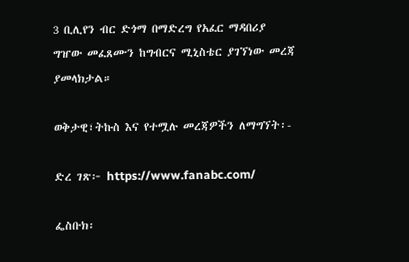3 ቢሊየን ብር ድጎማ በማድረግ የአፈር ማዳበሪያ ግዠው መፈጸሙን ከግብርና ሚኒስቴር ያገኘነው መረጃ ያመላክታል።

ወቅታዊ፣ትኩስ እና የተሟሉ መረጃዎችን ለማግኘት፡-

ድረ ገጽ፦ https://www.fanabc.com/

ፌስቡክ፡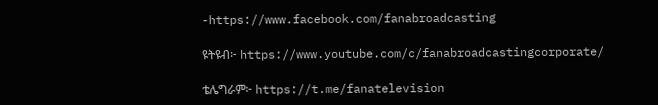-https://www.facebook.com/fanabroadcasting

ዩትዩብ፦ https://www.youtube.com/c/fanabroadcastingcorporate/

ቴሌግራም፦ https://t.me/fanatelevision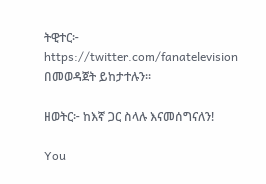ትዊተር፦ https://twitter.com/fanatelevision በመወዳጀት ይከታተሉን፡፡

ዘወትር፦ ከእኛ ጋር ስላሉ እናመሰግናለን!

You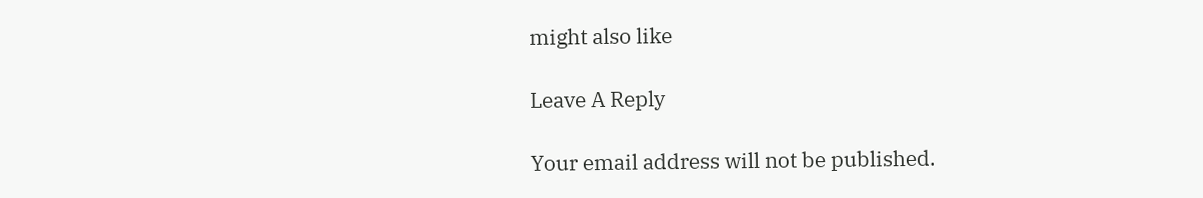might also like

Leave A Reply

Your email address will not be published.